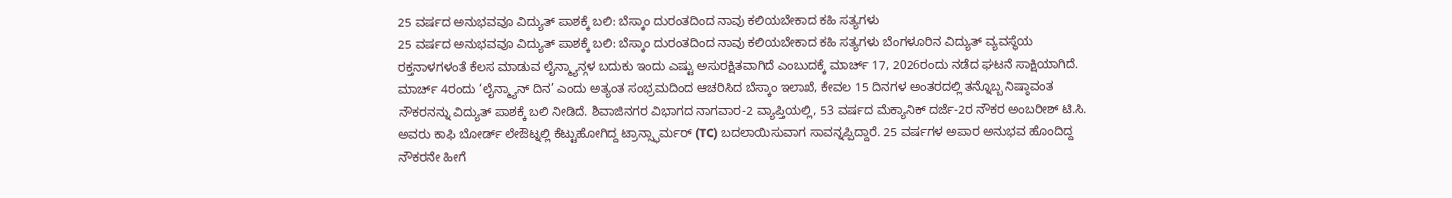25 ವರ್ಷದ ಅನುಭವವೂ ವಿದ್ಯುತ್ ಪಾಶಕ್ಕೆ ಬಲಿ: ಬೆಸ್ಕಾಂ ದುರಂತದಿಂದ ನಾವು ಕಲಿಯಬೇಕಾದ ಕಹಿ ಸತ್ಯಗಳು
25 ವರ್ಷದ ಅನುಭವವೂ ವಿದ್ಯುತ್ ಪಾಶಕ್ಕೆ ಬಲಿ: ಬೆಸ್ಕಾಂ ದುರಂತದಿಂದ ನಾವು ಕಲಿಯಬೇಕಾದ ಕಹಿ ಸತ್ಯಗಳು ಬೆಂಗಳೂರಿನ ವಿದ್ಯುತ್ ವ್ಯವಸ್ಥೆಯ ರಕ್ತನಾಳಗಳಂತೆ ಕೆಲಸ ಮಾಡುವ ಲೈನ್ಮ್ಯಾನ್ಗಳ ಬದುಕು ಇಂದು ಎಷ್ಟು ಅಸುರಕ್ಷಿತವಾಗಿದೆ ಎಂಬುದಕ್ಕೆ ಮಾರ್ಚ್ 17, 2026ರಂದು ನಡೆದ ಘಟನೆ ಸಾಕ್ಷಿಯಾಗಿದೆ. ಮಾರ್ಚ್ 4ರಂದು ‘ಲೈನ್ಮ್ಯಾನ್ ದಿನ’ ಎಂದು ಅತ್ಯಂತ ಸಂಭ್ರಮದಿಂದ ಆಚರಿಸಿದ ಬೆಸ್ಕಾಂ ಇಲಾಖೆ, ಕೇವಲ 15 ದಿನಗಳ ಅಂತರದಲ್ಲಿ ತನ್ನೊಬ್ಬ ನಿಷ್ಠಾವಂತ ನೌಕರನನ್ನು ವಿದ್ಯುತ್ ಪಾಶಕ್ಕೆ ಬಲಿ ನೀಡಿದೆ. ಶಿವಾಜಿನಗರ ವಿಭಾಗದ ನಾಗವಾರ-2 ವ್ಯಾಪ್ತಿಯಲ್ಲಿ, 53 ವರ್ಷದ ಮೆಕ್ಯಾನಿಕ್ ದರ್ಜೆ-2ರ ನೌಕರ ಅಂಬರೀಶ್ ಟಿ.ಸಿ. ಅವರು ಕಾಫಿ ಬೋರ್ಡ್ ಲೇಔಟ್ನಲ್ಲಿ ಕೆಟ್ಟುಹೋಗಿದ್ದ ಟ್ರಾನ್ಸ್ಫಾರ್ಮರ್ (TC) ಬದಲಾಯಿಸುವಾಗ ಸಾವನ್ನಪ್ಪಿದ್ದಾರೆ. 25 ವರ್ಷಗಳ ಅಪಾರ ಅನುಭವ ಹೊಂದಿದ್ದ ನೌಕರನೇ ಹೀಗೆ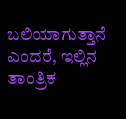ಬಲಿಯಾಗುತ್ತಾನೆ ಎಂದರೆ, ಇಲ್ಲಿನ ತಾಂತ್ರಿಕ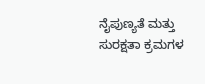ನೈಪುಣ್ಯತೆ ಮತ್ತು ಸುರಕ್ಷತಾ ಕ್ರಮಗಳ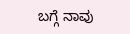ಬಗ್ಗೆ ನಾವು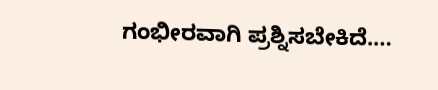ಗಂಭೀರವಾಗಿ ಪ್ರಶ್ನಿಸಬೇಕಿದೆ.…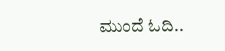ಮುಂದೆ ಓದಿ..